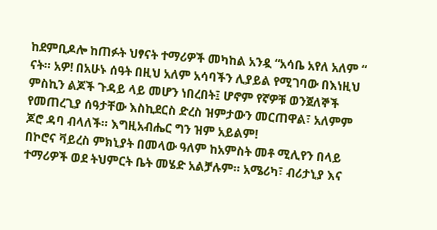ከደምቢዶሎ ከጠፉት ህፃናት ተማሪዎች መካከል አንዷ “አሳቤ አየለ አለም “ ናት። አዎ! በአሁኑ ሰዓት በዚህ አለም አሳባችን ሊያይል የሚገባው በእነዚህ ምስኪን ልጆች ጉዳይ ላይ መሆን ነበረበት፤ ሆኖም የኛዎቹ ወንጀለኞች የመጠረጊያ ሰዓታቸው እስኪደርስ ድረስ ዝምታውን መርጠዋል፣ አለምም ጆሮ ዳባ ብላለች። እግዚአብሔር ግን ዝም አይልም!
በኮሮና ቫይረስ ምክኒያት በመላው ዓለም ከአምስት መቶ ሚሊየን በላይ ተማሪዎች ወደ ትህምርት ቤት መሄድ አልቻሉም። አሜሪካ፣ ብሪታኒያ እና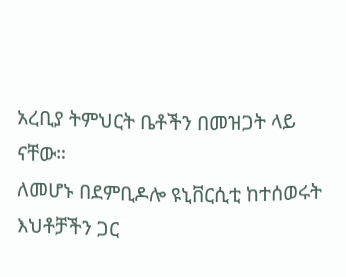አረቢያ ትምህርት ቤቶችን በመዝጋት ላይ ናቸው።
ለመሆኑ በደምቢዶሎ ዩኒቨርሲቲ ከተሰወሩት እህቶቻችን ጋር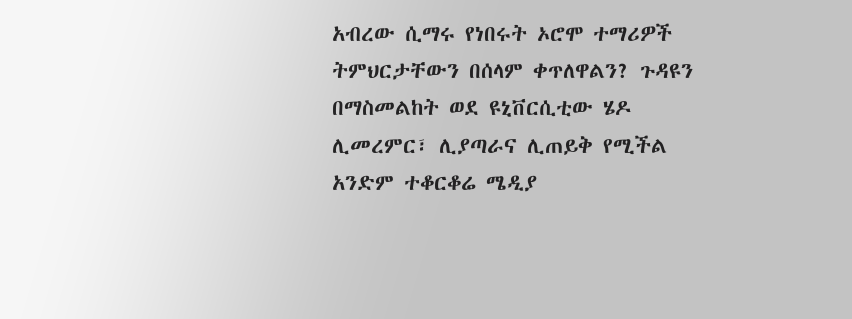አብረው ሲማሩ የነበሩት ኦሮሞ ተማሪዎች ትምህርታቸውን በሰላም ቀጥለዋልን? ጉዳዩን በማስመልከት ወደ ዩኒቨርሲቲው ሄዶ ሊመረምር፣ ሊያጣራና ሊጠይቅ የሚችል አንድም ተቆርቆሬ ሜዲያ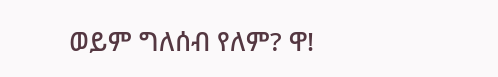ወይም ግለሰብ የለም? ዋ!